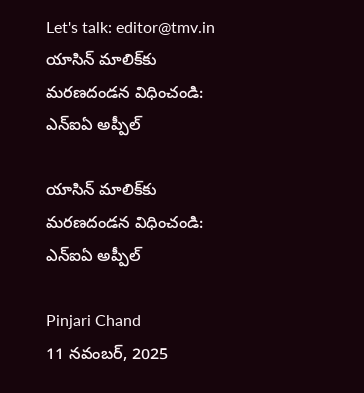Let's talk: editor@tmv.in
యాసిన్‌ మాలిక్‌కు మరణదండన విధించండి: ఎన్ఐఏ అప్పీల్‌

యాసిన్‌ మాలిక్‌కు మరణదండన విధించండి: ఎన్ఐఏ అప్పీల్‌

Pinjari Chand
11 నవంబర్, 2025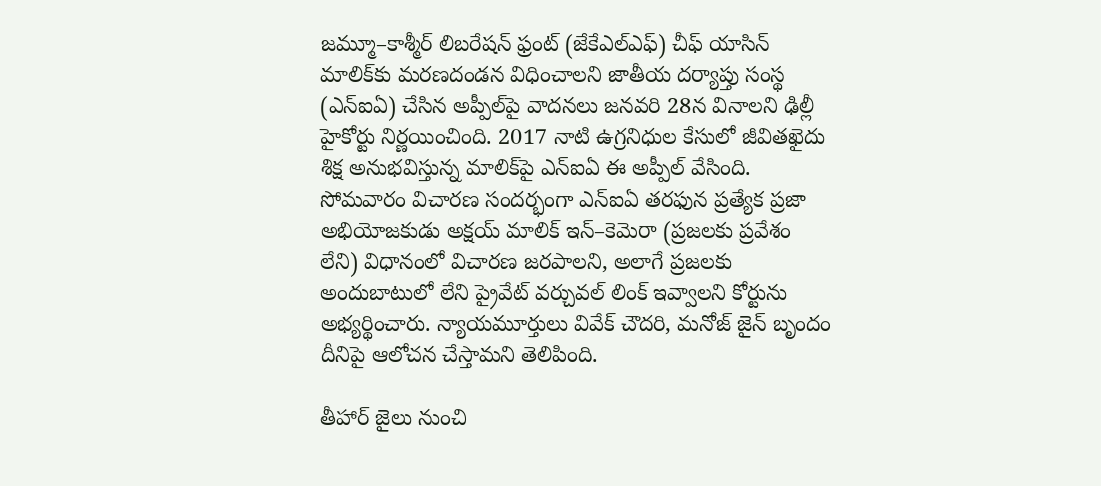జమ్మూ–కాశ్మీర్‌ లిబరేషన్‌ ఫ్రంట్‌ (జేకేఎల్ఎఫ్) చీఫ్‌ యాసిన్‌ మాలిక్‌కు మరణదండన విధించాలని జాతీయ దర్యాప్తు సంస్థ (ఎన్ఐఏ) చేసిన అప్పీల్‌పై వాదనలు జనవరి 28న వినాలని ఢిల్లీ హైకోర్టు నిర్ణయించింది. 2017 నాటి ఉగ్రనిధుల కేసులో జీవితఖైదు శిక్ష అనుభవిస్తున్న మాలిక్‌పై ఎన్ఐఏ ఈ అప్పీల్‌ వేసింది. సోమవారం విచారణ సందర్భంగా ఎన్ఐఏ తరఫున ప్రత్యేక ప్రజా అభియోజకుడు అక్షయ్‌ మాలిక్‌ ఇన్‌–కెమెరా (ప్రజలకు ప్రవేశం లేని) విధానంలో విచారణ జరపాలని, అలాగే ప్రజలకు అందుబాటులో లేని ప్రైవేట్‌ వర్చువల్‌ లింక్‌ ఇవ్వాలని కోర్టును అభ్యర్థించారు. న్యాయమూర్తులు వివేక్‌ చౌదరి, మనోజ్‌ జైన్‌ బృందం దీనిపై ఆలోచన చేస్తామని తెలిపింది.

తీహార్‌ జైలు నుంచి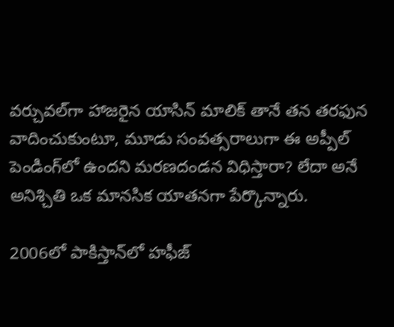వర్చువల్‌గా హాజరైన యాసిన్‌ మాలిక్‌ తానే తన తరఫున వాదించుకుంటూ, మూడు సంవత్సరాలుగా ఈ అప్పీల్‌ పెండింగ్‌లో ఉందని మరణదండన విధిస్తారా? లేదా అనే అనిశ్చితి ఒక మానసిక యాతనగా పేర్కొన్నారు.

2006లో పాకిస్తాన్‌లో హఫీజ్‌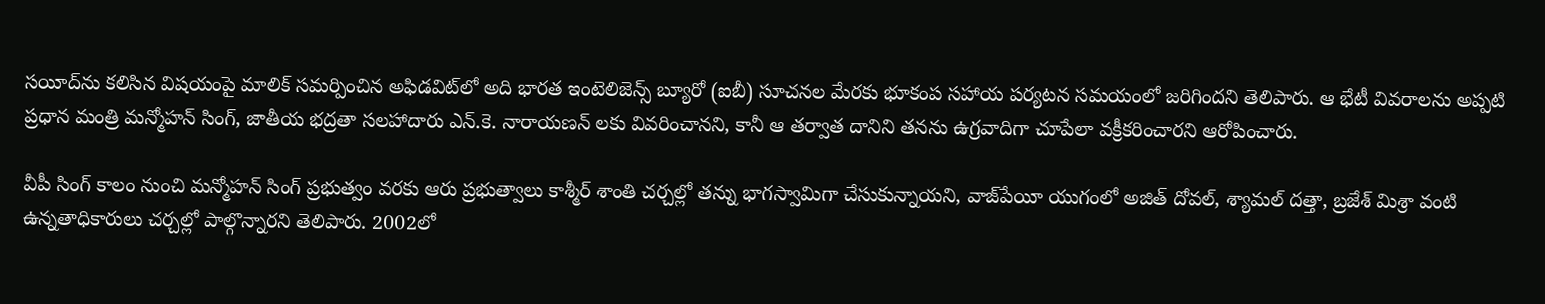సయీద్‌ను కలిసిన విషయంపై మాలిక్‌ సమర్పించిన అఫిడవిట్‌లో అది భారత ఇంటెలిజెన్స్‌ బ్యూరో (ఐబీ) సూచనల మేరకు భూకంప సహాయ పర్యటన సమయంలో జరిగిందని తెలిపారు. ఆ భేటీ వివరాలను అప్పటి ప్రధాన మంత్రి మన్మోహన్‌ సింగ్‌, జాతీయ భద్రతా సలహాదారు ఎన్‌.కె. నారాయణన్‌ లకు వివరించానని, కానీ ఆ తర్వాత దానిని తనను ఉగ్రవాదిగా చూపేలా వక్రీకరించారని ఆరోపించారు.

వీపీ సింగ్‌ కాలం నుంచి మన్మోహన్‌ సింగ్‌ ప్రభుత్వం వరకు ఆరు ప్రభుత్వాలు కాశ్మీర్‌ శాంతి చర్చల్లో తన్ను భాగస్వామిగా చేసుకున్నాయని, వాజ్‌పేయీ యుగంలో అజిత్‌ దోవల్‌, శ్యామల్‌ దత్తా, బ్రజేశ్‌ మిశ్రా వంటి ఉన్నతాధికారులు చర్చల్లో పాల్గొన్నారని తెలిపారు. 2002లో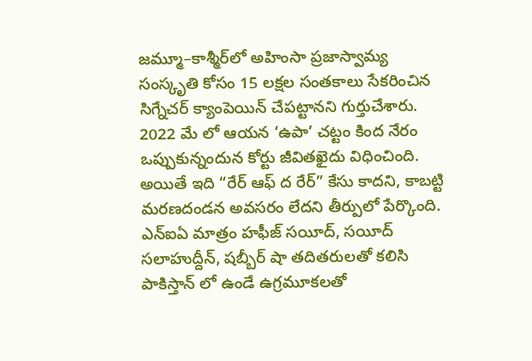జమ్మూ–కాశ్మీర్‌లో అహింసా ప్రజాస్వామ్య సంస్కృతి కోసం 15 లక్షల సంతకాలు సేకరించిన సిగ్నేచర్‌ క్యాంపెయిన్‌ చేపట్టానని గుర్తుచేశారు. 2022 మే లో ఆయన ‘ఉపా’ చట్టం కింద నేరం ఒప్పుకున్నందున కోర్టు జీవితఖైదు విధించింది. అయితే ఇది “రేర్‌ ఆఫ్‌ ద రేర్‌” కేసు కాదని, కాబట్టి మరణదండన అవసరం లేదని తీర్పులో పేర్కొంది. ఎన్ఐఏ మాత్రం హఫీజ్‌ సయీద్‌, సయీద్‌ సలాహుద్దీన్‌, షబ్బీర్‌ షా తదితరులతో కలిసి పాకిస్తాన్‌ లో ఉండే ఉగ్రమూకలతో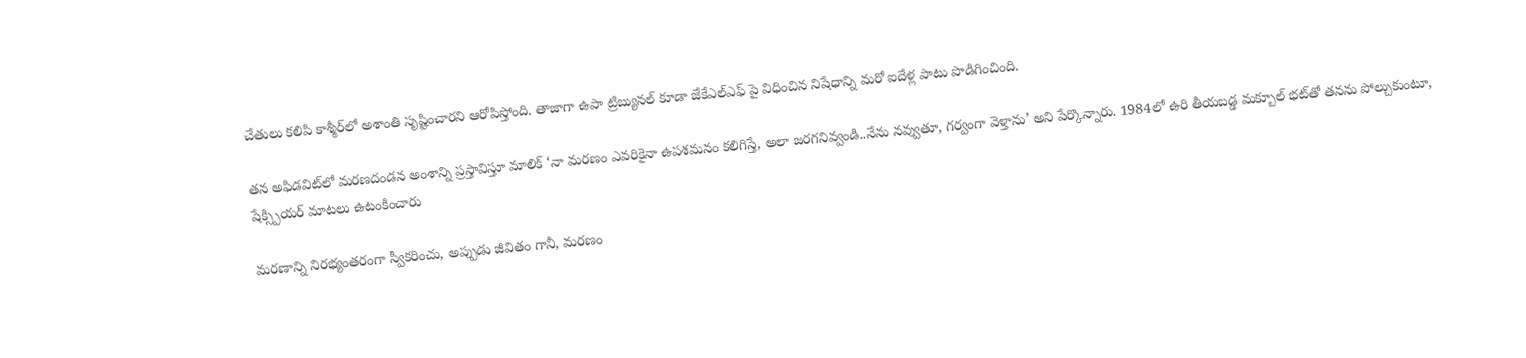చేతులు కలిపి కాశ్మీర్‌లో అశాంతి సృష్టించారని ఆరోపిస్తోంది. తాజాగా ఉపా ట్రిబ్యునల్‌ కూడా జేకేఎల్ఎఫ్ పై విధించిన నిషేధాన్ని మరో ఐదేళ్ల పాటు పొడిగించింది.

తన అఫిడవిట్‌లో మరణదండన అంశాన్ని ప్రస్తావిస్తూ మాలిక్‌ ‘నా మరణం ఎవరికైనా ఉపశమనం కలిగిస్తే, అలా జరగనివ్వండి..నేను నవ్వుతూ, గర్వంగా వెళ్తాను’ అని పేర్కొన్నారు. 1984లో ఉరి తీయబడ్డ మక్బూల్‌ భట్‌తో తనను పోల్చుకుంటూ, షేక్స్పియర్‌ మాటలు ఉటంకించారు

మరణాన్ని నిరభ్యంతరంగా స్వీకరించు, అప్పుడు జీవితం గానీ, మరణం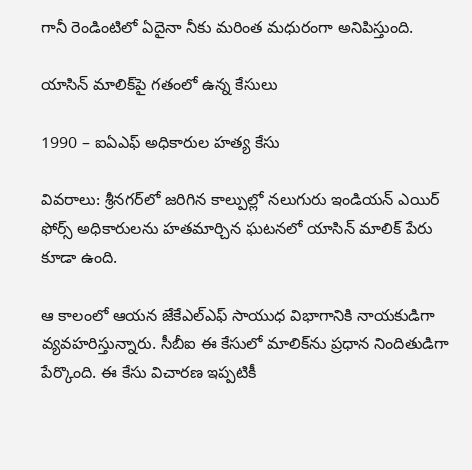గానీ రెండింటిలో ఏదైనా నీకు మరింత మధురంగా అనిపిస్తుంది.

యాసిన్‌ మాలిక్‌పై గతంలో ఉన్న కేసులు

1990 – ఐఏఎఫ్‌ అధికారుల హత్య కేసు

వివరాలు: శ్రీనగర్‌లో జరిగిన కాల్పుల్లో నలుగురు ఇండియన్ ఎయిర్ ఫోర్స్ అధికారులను హతమార్చిన ఘటనలో యాసిన్‌ మాలిక్‌ పేరు కూడా ఉంది.

ఆ కాలంలో ఆయన జేకేఎల్ఎఫ్ సాయుధ విభాగానికి నాయకుడిగా వ్యవహరిస్తున్నారు. సీబీఐ ఈ కేసులో మాలిక్‌ను ప్రధాన నిందితుడిగా పేర్కొంది. ఈ కేసు విచారణ ఇప్పటికీ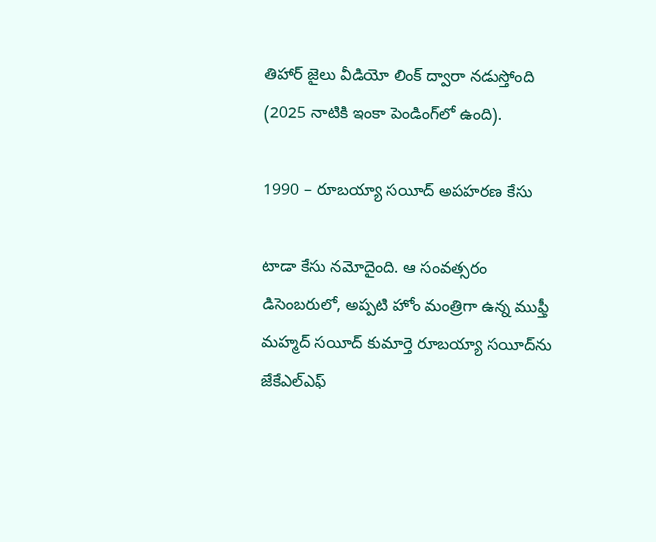తిహార్‌ జైలు వీడియో లింక్‌ ద్వారా నడుస్తోంది (2025 నాటికి ఇంకా పెండింగ్‌లో ఉంది).

1990 – రూబయ్యా సయీద్‌ అపహరణ కేసు

టాడా కేసు నమోదైంది. ఆ సంవత్సరం డిసెంబరులో, అప్పటి హోం మంత్రిగా ఉన్న ముఫ్తీ మహ్మద్ సయీద్‌ కుమార్తె రూబయ్యా సయీద్‌ను జేకేఎల్ఎఫ్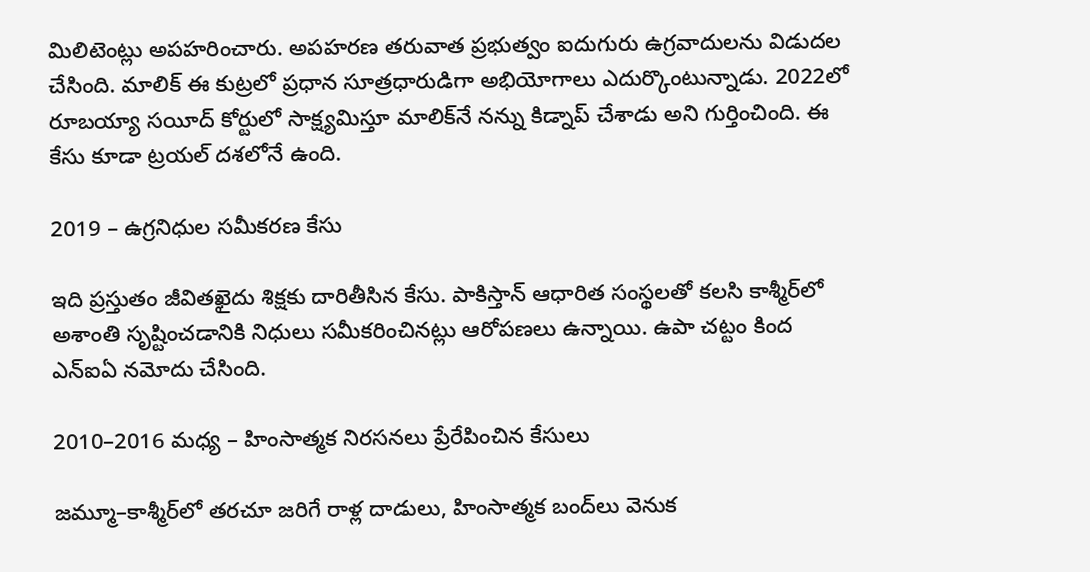మిలిటెంట్లు అపహరించారు. అపహరణ తరువాత ప్రభుత్వం ఐదుగురు ఉగ్రవాదులను విడుదల చేసింది. మాలిక్‌ ఈ కుట్రలో ప్రధాన సూత్రధారుడిగా అభియోగాలు ఎదుర్కొంటున్నాడు. 2022లో రూబయ్యా సయీద్‌ కోర్టులో సాక్ష్యమిస్తూ మాలిక్‌నే నన్ను కిడ్నాప్‌ చేశాడు అని గుర్తించింది. ఈ కేసు కూడా ట్రయల్‌ దశలోనే ఉంది.

2019 – ఉగ్రనిధుల సమీకరణ కేసు

ఇది ప్రస్తుతం జీవితఖైదు శిక్షకు దారితీసిన కేసు. పాకిస్తాన్‌ ఆధారిత సంస్థలతో కలసి కాశ్మీర్‌లో అశాంతి సృష్టించడానికి నిధులు సమీకరించినట్లు ఆరోపణలు ఉన్నాయి. ఉపా చట్టం కింద ఎన్ఐఏ నమోదు చేసింది.

2010–2016 మధ్య – హింసాత్మక నిరసనలు ప్రేరేపించిన కేసులు

జమ్మూ–కాశ్మీర్‌లో తరచూ జరిగే రాళ్ల దాడులు, హింసాత్మక బంద్‌లు వెనుక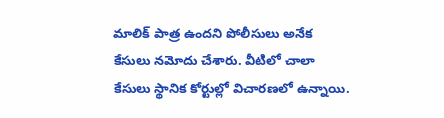మాలిక్‌ పాత్ర ఉందని పోలీసులు అనేక కేసులు నమోదు చేశారు. వీటిలో చాలా కేసులు స్థానిక కోర్టుల్లో విచారణలో ఉన్నాయి.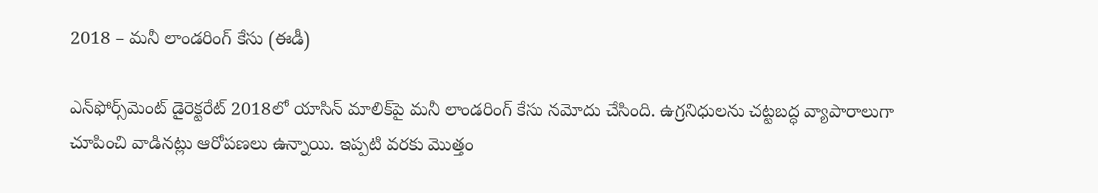2018 – మనీ లాండరింగ్‌ కేసు (ఈడీ)

ఎన్‌ఫోర్స్‌మెంట్‌ డైరెక్టరేట్‌ 2018లో యాసిన్‌ మాలిక్‌పై మనీ లాండరింగ్‌ కేసు నమోదు చేసింది. ఉగ్రనిధులను చట్టబద్ధ వ్యాపారాలుగా చూపించి వాడినట్లు ఆరోపణలు ఉన్నాయి. ఇప్పటి వరకు మొత్తం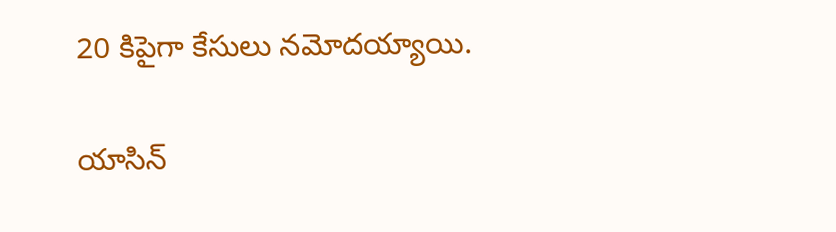20 కిపైగా కేసులు నమోదయ్యాయి.

యాసిన్‌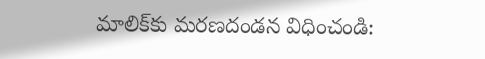మాలిక్‌కు మరణదండన విధించండి: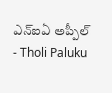ఎన్ఐఏ అప్పీల్‌ - Tholi Paluku